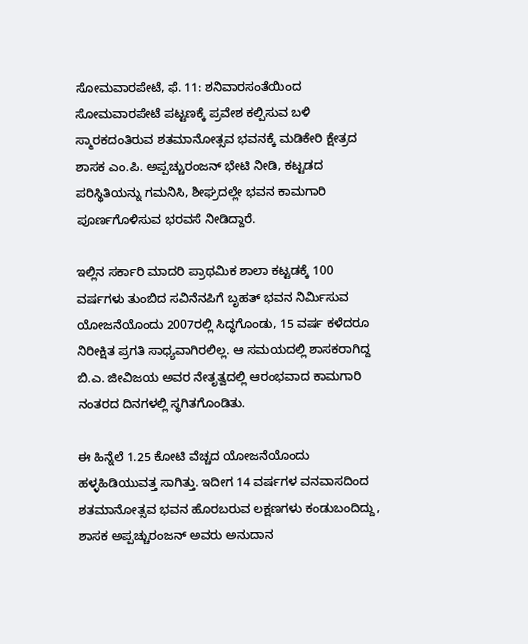ಸೋಮವಾರಪೇಟೆ, ಫೆ. 11: ಶನಿವಾರಸಂತೆಯಿಂದ ಸೋಮವಾರಪೇಟೆ ಪಟ್ಟಣಕ್ಕೆ ಪ್ರವೇಶ ಕಲ್ಪಿಸುವ ಬಳಿ ಸ್ಮಾರಕದಂತಿರುವ ಶತಮಾನೋತ್ಸವ ಭವನಕ್ಕೆ ಮಡಿಕೇರಿ ಕ್ಷೇತ್ರದ ಶಾಸಕ ಎಂ.ಪಿ. ಅಪ್ಪಚ್ಚುರಂಜನ್ ಭೇಟಿ ನೀಡಿ, ಕಟ್ಟಡದ ಪರಿಸ್ಥಿತಿಯನ್ನು ಗಮನಿಸಿ, ಶೀಘ್ರದಲ್ಲೇ ಭವನ ಕಾಮಗಾರಿ ಪೂರ್ಣಗೊಳಿಸುವ ಭರವಸೆ ನೀಡಿದ್ದಾರೆ.

ಇಲ್ಲಿನ ಸರ್ಕಾರಿ ಮಾದರಿ ಪ್ರಾಥಮಿಕ ಶಾಲಾ ಕಟ್ಟಡಕ್ಕೆ 100 ವರ್ಷಗಳು ತುಂಬಿದ ಸವಿನೆನಪಿಗೆ ಬೃಹತ್ ಭವನ ನಿರ್ಮಿಸುವ ಯೋಜನೆಯೊಂದು 2007ರಲ್ಲಿ ಸಿದ್ಧಗೊಂಡು, 15 ವರ್ಷ ಕಳೆದರೂ ನಿರೀಕ್ಷಿತ ಪ್ರಗತಿ ಸಾಧ್ಯವಾಗಿರಲಿಲ್ಲ. ಆ ಸಮಯದಲ್ಲಿ ಶಾಸಕರಾಗಿದ್ದ ಬಿ.ಎ. ಜೀವಿಜಯ ಅವರ ನೇತೃತ್ವದಲ್ಲಿ ಆರಂಭವಾದ ಕಾಮಗಾರಿ ನಂತರದ ದಿನಗಳಲ್ಲಿ ಸ್ಥಗಿತಗೊಂಡಿತು.

ಈ ಹಿನ್ನೆಲೆ 1.25 ಕೋಟಿ ವೆಚ್ಚದ ಯೋಜನೆಯೊಂದು ಹಳ್ಳಹಿಡಿಯುವತ್ತ ಸಾಗಿತ್ತು. ಇದೀಗ 14 ವರ್ಷಗಳ ವನವಾಸದಿಂದ ಶತಮಾನೋತ್ಸವ ಭವನ ಹೊರಬರುವ ಲಕ್ಷಣಗಳು ಕಂಡುಬಂದಿದ್ದು, ಶಾಸಕ ಅಪ್ಪಚ್ಚುರಂಜನ್ ಅವರು ಅನುದಾನ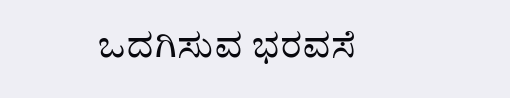ಒದಗಿಸುವ ಭರವಸೆ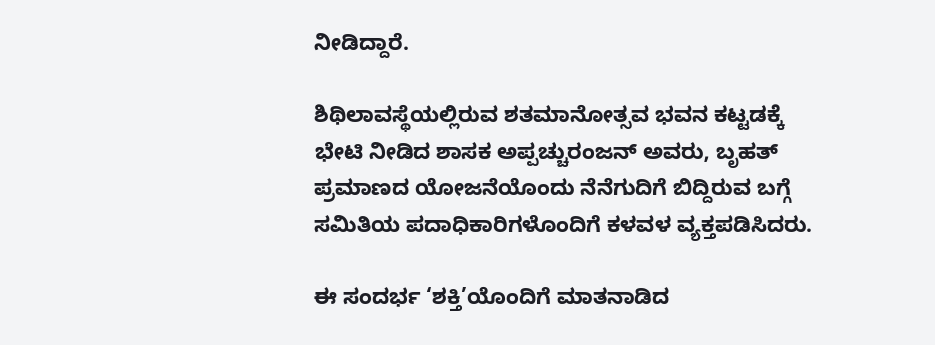ನೀಡಿದ್ದಾರೆ.

ಶಿಥಿಲಾವಸ್ಥೆಯಲ್ಲಿರುವ ಶತಮಾನೋತ್ಸವ ಭವನ ಕಟ್ಟಡಕ್ಕೆ ಭೇಟಿ ನೀಡಿದ ಶಾಸಕ ಅಪ್ಪಚ್ಚುರಂಜನ್ ಅವರು, ಬೃಹತ್ ಪ್ರಮಾಣದ ಯೋಜನೆಯೊಂದು ನೆನೆಗುದಿಗೆ ಬಿದ್ದಿರುವ ಬಗ್ಗೆ ಸಮಿತಿಯ ಪದಾಧಿಕಾರಿಗಳೊಂದಿಗೆ ಕಳವಳ ವ್ಯಕ್ತಪಡಿಸಿದರು.

ಈ ಸಂದರ್ಭ ‘ಶಕ್ತಿ’ಯೊಂದಿಗೆ ಮಾತನಾಡಿದ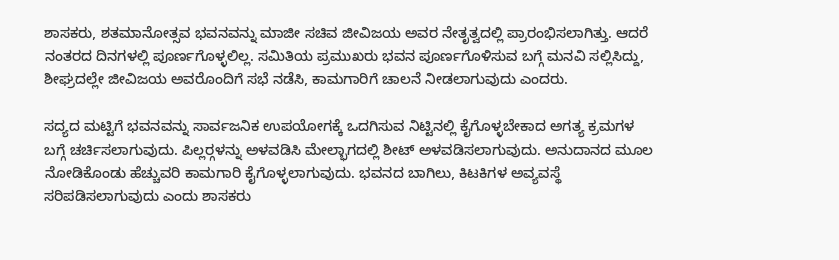ಶಾಸಕರು, ಶತಮಾನೋತ್ಸವ ಭವನವನ್ನು ಮಾಜೀ ಸಚಿವ ಜೀವಿಜಯ ಅವರ ನೇತೃತ್ವದಲ್ಲಿ ಪ್ರಾರಂಭಿಸಲಾಗಿತ್ತು. ಆದರೆ ನಂತರದ ದಿನಗಳಲ್ಲಿ ಪೂರ್ಣಗೊಳ್ಳಲಿಲ್ಲ. ಸಮಿತಿಯ ಪ್ರಮುಖರು ಭವನ ಪೂರ್ಣಗೊಳಿಸುವ ಬಗ್ಗೆ ಮನವಿ ಸಲ್ಲಿಸಿದ್ದು, ಶೀಘ್ರದಲ್ಲೇ ಜೀವಿಜಯ ಅವರೊಂದಿಗೆ ಸಭೆ ನಡೆಸಿ, ಕಾಮಗಾರಿಗೆ ಚಾಲನೆ ನೀಡಲಾಗುವುದು ಎಂದರು.

ಸದ್ಯದ ಮಟ್ಟಿಗೆ ಭವನವನ್ನು ಸಾರ್ವಜನಿಕ ಉಪಯೋಗಕ್ಕೆ ಒದಗಿಸುವ ನಿಟ್ಟಿನಲ್ಲಿ ಕೈಗೊಳ್ಳಬೇಕಾದ ಅಗತ್ಯ ಕ್ರಮಗಳ ಬಗ್ಗೆ ಚರ್ಚಿಸಲಾಗುವುದು. ಪಿಲ್ಲರ್‍ಗಳನ್ನು ಅಳವಡಿಸಿ ಮೇಲ್ಭಾಗದಲ್ಲಿ ಶೀಟ್ ಅಳವಡಿಸಲಾಗುವುದು. ಅನುದಾನದ ಮೂಲ ನೋಡಿಕೊಂಡು ಹೆಚ್ಚುವರಿ ಕಾಮಗಾರಿ ಕೈಗೊಳ್ಳಲಾಗುವುದು. ಭವನದ ಬಾಗಿಲು, ಕಿಟಕಿಗಳ ಅವ್ಯವಸ್ಥೆ ಸರಿಪಡಿಸಲಾಗುವುದು ಎಂದು ಶಾಸಕರು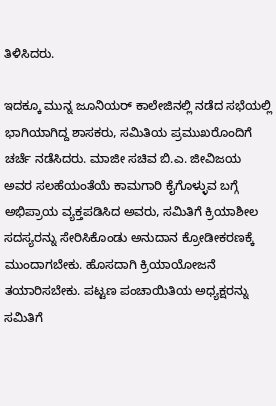ತಿಳಿಸಿದರು.

ಇದಕ್ಕೂ ಮುನ್ನ ಜೂನಿಯರ್ ಕಾಲೇಜಿನಲ್ಲಿ ನಡೆದ ಸಭೆಯಲ್ಲಿ ಭಾಗಿಯಾಗಿದ್ದ ಶಾಸಕರು, ಸಮಿತಿಯ ಪ್ರಮುಖರೊಂದಿಗೆ ಚರ್ಚೆ ನಡೆಸಿದರು. ಮಾಜೀ ಸಚಿವ ಬಿ.ಎ. ಜೀವಿಜಯ ಅವರ ಸಲಹೆಯಂತೆಯೆ ಕಾಮಗಾರಿ ಕೈಗೊಳ್ಳುವ ಬಗ್ಗೆ ಅಭಿಪ್ರಾಯ ವ್ಯಕ್ತಪಡಿಸಿದ ಅವರು, ಸಮಿತಿಗೆ ಕ್ರಿಯಾಶೀಲ ಸದಸ್ಯರನ್ನು ಸೇರಿಸಿಕೊಂಡು ಅನುದಾನ ಕ್ರೋಡೀಕರಣಕ್ಕೆ ಮುಂದಾಗಬೇಕು. ಹೊಸದಾಗಿ ಕ್ರಿಯಾಯೋಜನೆ ತಯಾರಿಸಬೇಕು. ಪಟ್ಟಣ ಪಂಚಾಯಿತಿಯ ಅಧ್ಯಕ್ಷರನ್ನು ಸಮಿತಿಗೆ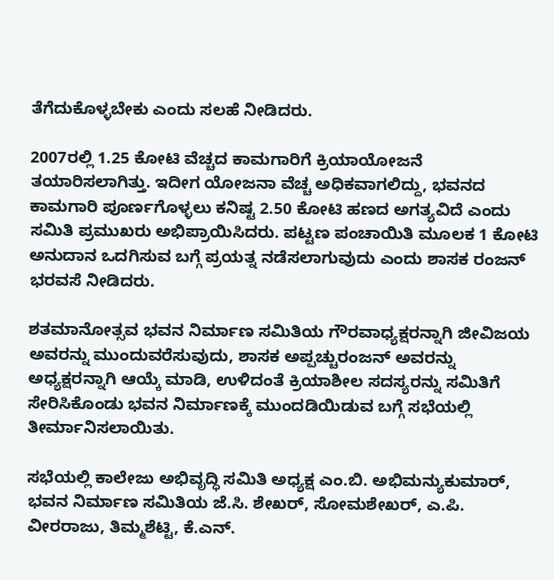ತೆಗೆದುಕೊಳ್ಳಬೇಕು ಎಂದು ಸಲಹೆ ನೀಡಿದರು.

2007ರಲ್ಲಿ 1.25 ಕೋಟಿ ವೆಚ್ಚದ ಕಾಮಗಾರಿಗೆ ಕ್ರಿಯಾಯೋಜನೆ ತಯಾರಿಸಲಾಗಿತ್ತು. ಇದೀಗ ಯೋಜನಾ ವೆಚ್ಚ ಅಧಿಕವಾಗಲಿದ್ದು, ಭವನದ ಕಾಮಗಾರಿ ಪೂರ್ಣಗೊಳ್ಳಲು ಕನಿಷ್ಟ 2.50 ಕೋಟಿ ಹಣದ ಅಗತ್ಯವಿದೆ ಎಂದು ಸಮಿತಿ ಪ್ರಮುಖರು ಅಭಿಪ್ರಾಯಿಸಿದರು. ಪಟ್ಟಣ ಪಂಚಾಯಿತಿ ಮೂಲಕ 1 ಕೋಟಿ ಅನುದಾನ ಒದಗಿಸುವ ಬಗ್ಗೆ ಪ್ರಯತ್ನ ನಡೆಸಲಾಗುವುದು ಎಂದು ಶಾಸಕ ರಂಜನ್ ಭರವಸೆ ನೀಡಿದರು.

ಶತಮಾನೋತ್ಸವ ಭವನ ನಿರ್ಮಾಣ ಸಮಿತಿಯ ಗೌರವಾಧ್ಯಕ್ಷರನ್ನಾಗಿ ಜೀವಿಜಯ ಅವರನ್ನು ಮುಂದುವರೆಸುವುದು, ಶಾಸಕ ಅಪ್ಪಚ್ಚುರಂಜನ್ ಅವರನ್ನು ಅಧ್ಯಕ್ಷರನ್ನಾಗಿ ಆಯ್ಕೆ ಮಾಡಿ, ಉಳಿದಂತೆ ಕ್ರಿಯಾಶೀಲ ಸದಸ್ಯರನ್ನು ಸಮಿತಿಗೆ ಸೇರಿಸಿಕೊಂಡು ಭವನ ನಿರ್ಮಾಣಕ್ಕೆ ಮುಂದಡಿಯಿಡುವ ಬಗ್ಗೆ ಸಭೆಯಲ್ಲಿ ತೀರ್ಮಾನಿಸಲಾಯಿತು.

ಸಭೆಯಲ್ಲಿ ಕಾಲೇಜು ಅಭಿವೃದ್ಧಿ ಸಮಿತಿ ಅಧ್ಯಕ್ಷ ಎಂ.ಬಿ. ಅಭಿಮನ್ಯುಕುಮಾರ್, ಭವನ ನಿರ್ಮಾಣ ಸಮಿತಿಯ ಜೆ.ಸಿ. ಶೇಖರ್, ಸೋಮಶೇಖರ್, ಎ.ಪಿ. ವೀರರಾಜು, ತಿಮ್ಮಶೆಟ್ಟಿ, ಕೆ.ಎನ್.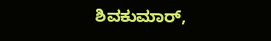ಶಿವಕುಮಾರ್,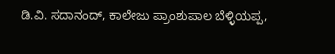ಡಿ.ವಿ. ಸದಾನಂದ್, ಕಾಲೇಜು ಪ್ರಾಂಶುಪಾಲ ಬೆಳ್ಳಿಯಪ್ಪ,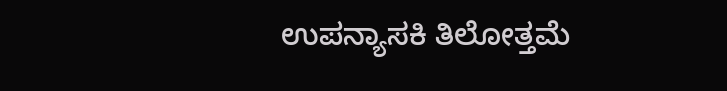ಉಪನ್ಯಾಸಕಿ ತಿಲೋತ್ತಮೆ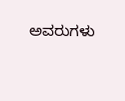ಅವರುಗಳು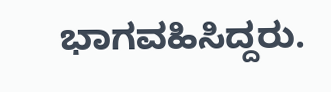ಭಾಗವಹಿಸಿದ್ದರು.